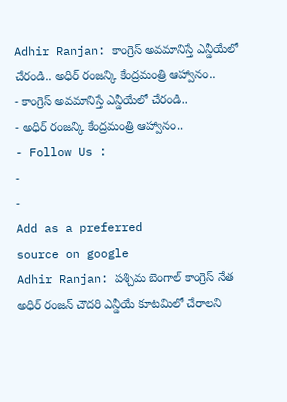Adhir Ranjan: కాంగ్రెస్ అవమానిస్తే ఎన్డీయేలో చేరండి.. అధిర్ రంజన్కి కేంద్రమంత్రి ఆహ్వానం..
- కాంగ్రెస్ అవమానిస్తే ఎన్డీయేలో చేరండి..
- అధిర్ రంజన్కి కేంద్రమంత్రి ఆహ్వానం..
- Follow Us :
-
-
Add as a preferred
source on google
Adhir Ranjan: పశ్చిమ బెంగాల్ కాంగ్రెస్ నేత అధిర్ రంజన్ చౌదరి ఎన్డీయే కూటమిలో చేరాలని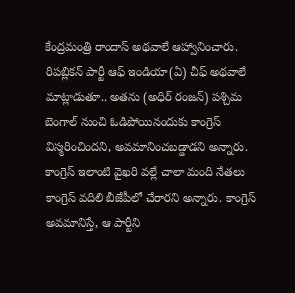కేంద్రమంత్రి రాందాస్ అథవాలే ఆహ్వానించారు. రిపబ్లికన్ పార్టీ ఆఫ్ ఇండియా(ఏ) చీఫ్ అథవాలే మాట్లాడుతూ.. అతను (అధిర్ రంజన్) పశ్చిమ బెంగాల్ నుంచి ఓడిపోయినందుకు కాంగ్రెస్ విస్మరించిందని, అవమానించబడ్డాడని అన్నారు. కాంగ్రెస్ ఇలాంటి వైఖరి వల్లే చాలా మంది నేతలు కాంగ్రెస్ వదిలి బీజేపీలో చేరారని అన్నారు. కాంగ్రెస్ అవమానిస్తే, ఆ పార్టీని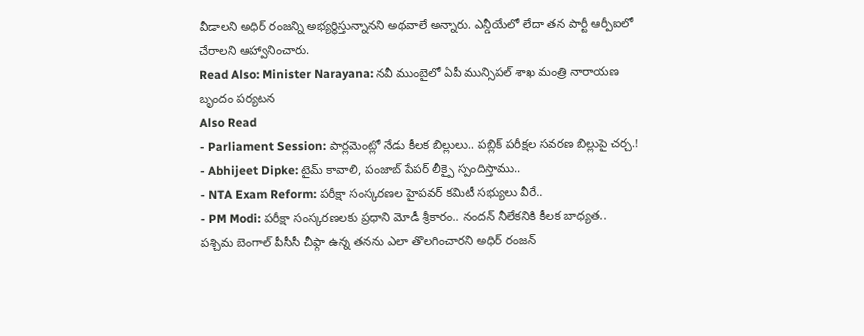వీడాలని అధిర్ రంజన్ని అభ్యర్థిస్తున్నానని అథవాలే అన్నారు. ఎన్డీయేలో లేదా తన పార్టీ ఆర్పీఐలో చేరాలని ఆహ్వానించారు.
Read Also: Minister Narayana: నవీ ముంబైలో ఏపీ మున్సిపల్ శాఖ మంత్రి నారాయణ బృందం పర్యటన
Also Read
- Parliament Session: పార్లమెంట్లో నేడు కీలక బిల్లులు.. పబ్లిక్ పరీక్షల సవరణ బిల్లుపై చర్చ.!
- Abhijeet Dipke: టైమ్ కావాలి, పంజాబ్ పేపర్ లీక్పై స్పందిస్తాము..
- NTA Exam Reform: పరీక్షా సంస్కరణల హైపవర్ కమిటీ సభ్యులు వీరే..
- PM Modi: పరీక్షా సంస్కరణలకు ప్రధాని మోడీ శ్రీకారం.. నందన్ నీలేకనికి కీలక బాధ్యత..
పశ్చిమ బెంగాల్ పీసీసీ చీఫ్గా ఉన్న తనను ఎలా తొలగించారని అధిర్ రంజన్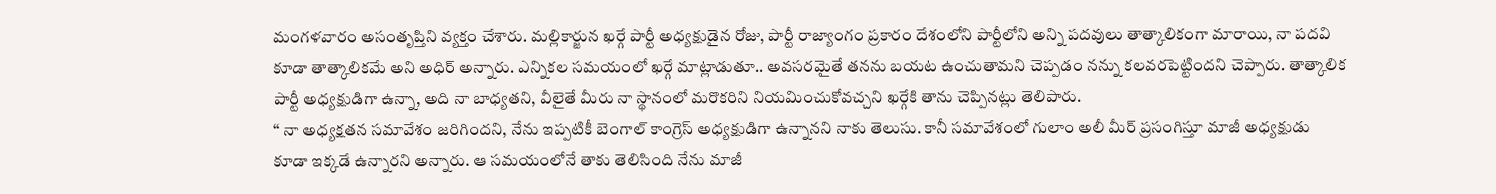మంగళవారం అసంతృప్తిని వ్యక్తం చేశారు. మల్లికార్జున ఖర్గే పార్టీ అధ్యక్షుడైన రోజు, పార్టీ రాజ్యాంగం ప్రకారం దేశంలోని పార్టీలోని అన్ని పదవులు తాత్కాలికంగా మారాయి, నా పదవి కూడా తాత్కాలికమే అని అధిర్ అన్నారు. ఎన్నికల సమయంలో ఖర్గే మాట్లాడుతూ.. అవసరమైతే తనను బయట ఉంచుతామని చెప్పడం నన్ను కలవరపెట్టిందని చెప్పారు. తాత్కాలిక పార్టీ అధ్యక్షుడిగా ఉన్నా, అది నా బాధ్యతని, వీలైతే మీరు నా స్థానంలో మరొకరిని నియమించుకోవచ్చని ఖర్గేకి తాను చెప్పినట్లు తెలిపారు.
‘‘ నా అధ్యక్షతన సమావేశం జరిగిందని, నేను ఇప్పటికీ బెంగాల్ కాంగ్రెస్ అధ్యక్షుడిగా ఉన్నానని నాకు తెలుసు. కానీ సమావేశంలో గులాం అలీ మీర్ ప్రసంగిస్తూ మాజీ అధ్యక్షుడు కూడా ఇక్కడే ఉన్నారని అన్నారు. ఆ సమయంలోనే తాకు తెలిసింది నేను మాజీ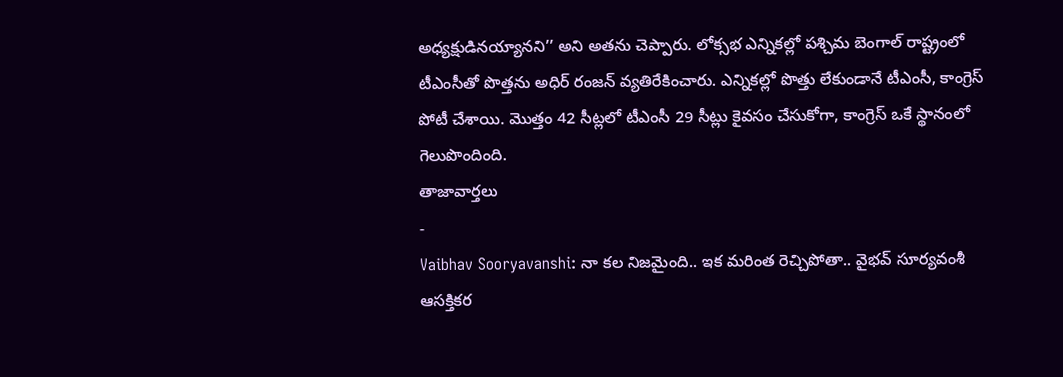అధ్యక్షుడినయ్యానని’’ అని అతను చెప్పారు. లోక్సభ ఎన్నికల్లో పశ్చిమ బెంగాల్ రాష్ట్రంలో టీఎంసీతో పొత్తను అధిర్ రంజన్ వ్యతిరేకించారు. ఎన్నికల్లో పొత్తు లేకుండానే టీఎంసీ, కాంగ్రెస్ పోటీ చేశాయి. మొత్తం 42 సీట్లలో టీఎంసీ 29 సీట్లు కైవసం చేసుకోగా, కాంగ్రెస్ ఒకే స్థానంలో గెలుపొందింది.
తాజావార్తలు
-
Vaibhav Sooryavanshi: నా కల నిజమైంది.. ఇక మరింత రెచ్చిపోతా.. వైభవ్ సూర్యవంశీ ఆసక్తికర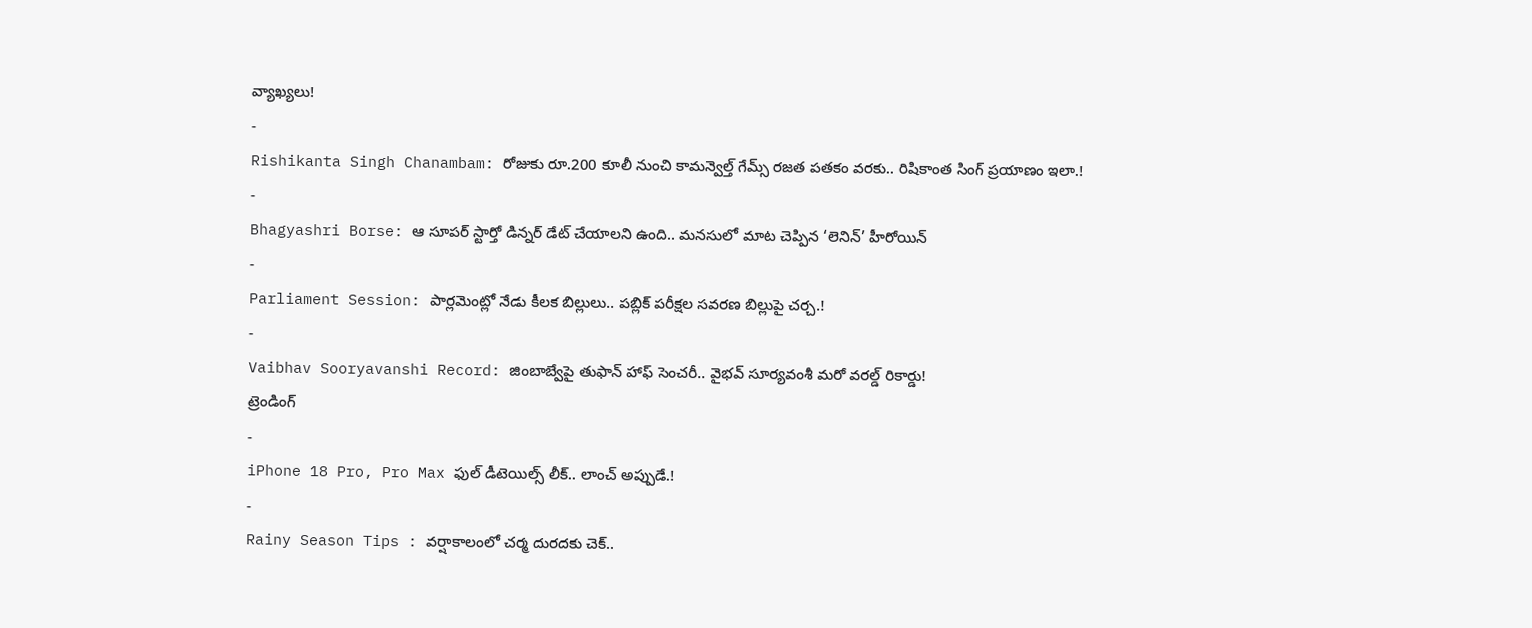వ్యాఖ్యలు!
-
Rishikanta Singh Chanambam: రోజుకు రూ.200 కూలీ నుంచి కామన్వెల్త్ గేమ్స్ రజత పతకం వరకు.. రిషికాంత సింగ్ ప్రయాణం ఇలా.!
-
Bhagyashri Borse: ఆ సూపర్ స్టార్తో డిన్నర్ డేట్ చేయాలని ఉంది.. మనసులో మాట చెప్పిన ‘లెనిన్’ హీరోయిన్
-
Parliament Session: పార్లమెంట్లో నేడు కీలక బిల్లులు.. పబ్లిక్ పరీక్షల సవరణ బిల్లుపై చర్చ.!
-
Vaibhav Sooryavanshi Record: జింబాబ్వేపై తుఫాన్ హాఫ్ సెంచరీ.. వైభవ్ సూర్యవంశీ మరో వరల్డ్ రికార్డు!
ట్రెండింగ్
-
iPhone 18 Pro, Pro Max ఫుల్ డీటెయిల్స్ లీక్.. లాంచ్ అప్పుడే.!
-
Rainy Season Tips : వర్షాకాలంలో చర్మ దురదకు చెక్..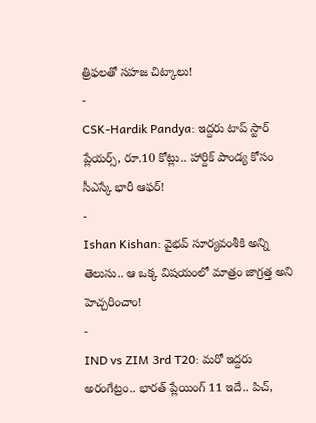త్రిఫలతో సహజ చిట్కాలు!
-
CSK-Hardik Pandya: ఇద్దరు టాప్ స్టార్ ప్లేయర్స్, రూ.10 కోట్లు.. హార్దిక్ పాండ్య కోసం సీఎస్కే భారీ ఆఫర్!
-
Ishan Kishan: వైభవ్ సూర్యవంశీకి అన్ని తెలుసు.. ఆ ఒక్క విషయంలో మాత్రం జాగ్రత్త అని హెచ్చరించాం!
-
IND vs ZIM 3rd T20: మరో ఇద్దరు అరంగేట్రం.. భారత్ ప్లేయింగ్ 11 ఇదే.. పిచ్,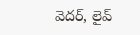వెదర్, లైవ్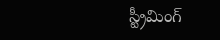స్ట్రీమింగ్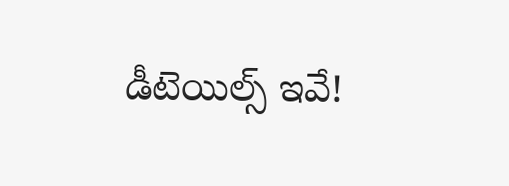డీటెయిల్స్ ఇవే!